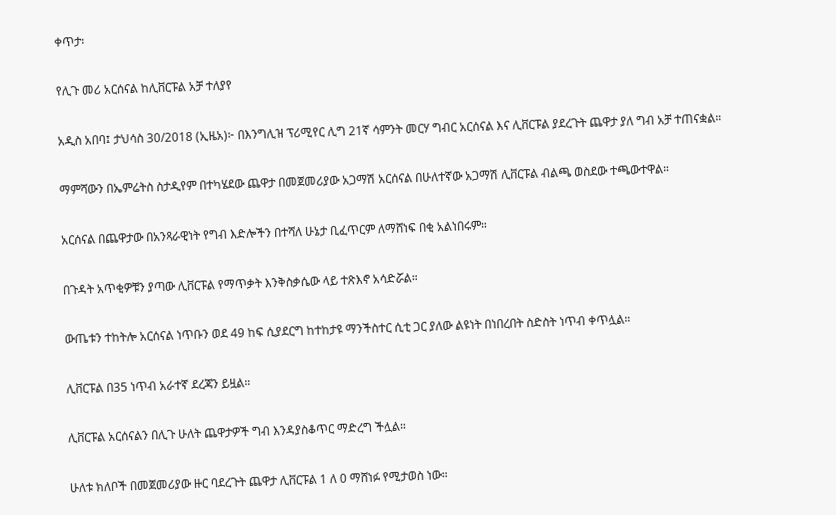ቀጥታ፡

የሊጉ መሪ አርሰናል ከሊቨርፑል አቻ ተለያየ

አዲስ አበባ፤ ታህሳስ 30/2018 (ኢዜአ)፦ በእንግሊዝ ፕሪሚየር ሊግ 21ኛ ሳምንት መርሃ ግብር አርሰናል እና ሊቨርፑል ያደረጉት ጨዋታ ያለ ግብ አቻ ተጠናቋል።

ማምሻውን በኤምሬትስ ስታዲየም በተካሄደው ጨዋታ በመጀመሪያው አጋማሽ አርሰናል በሁለተኛው አጋማሽ ሊቨርፑል ብልጫ ወስደው ተጫውተዋል።

አርሰናል በጨዋታው በአንጻራዊነት የግብ እድሎችን በተሻለ ሁኔታ ቢፈጥርም ለማሸነፍ በቂ አልነበሩም።

በጉዳት አጥቂዎቹን ያጣው ሊቨርፑል የማጥቃት እንቅስቃሴው ላይ ተጽእኖ አሳድሯል።

ውጤቱን ተከትሎ አርሰናል ነጥቡን ወደ 49 ከፍ ሲያደርግ ከተከታዩ ማንችስተር ሲቲ ጋር ያለው ልዩነት በነበረበት ስድስት ነጥብ ቀጥሏል።

ሊቨርፑል በ35 ነጥብ አራተኛ ደረጃን ይዟል።

ሊቨርፑል አርሰናልን በሊጉ ሁለት ጨዋታዎች ግብ እንዳያስቆጥር ማድረግ ችሏል።

ሁለቱ ክለቦች በመጀመሪያው ዙር ባደረጉት ጨዋታ ሊቨርፑል 1 ለ 0 ማሸነፉ የሚታወስ ነው።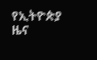የኢትዮጵያ ዜና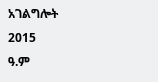አገልግሎት
2015
ዓ.ም